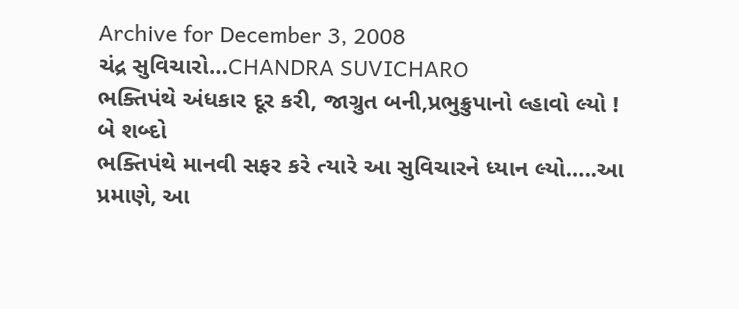Archive for December 3, 2008
ચંદ્ર સુવિચારો…CHANDRA SUVICHARO
ભક્તિપંથે અંધકાર દૂર કરી, જાગ્રુત બની,પ્રભુક્રુપાનો લ્હાવો લ્યો !
બે શબ્દો
ભક્તિપંથે માનવી સફર કરે ત્યારે આ સુવિચારને ધ્યાન લ્યો…..આ પ્રમાણે, આ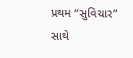પ્રથમ “સુવિચાર”
સાથે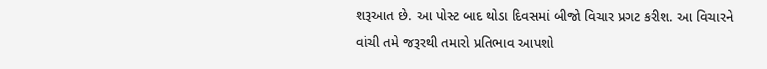શરૂઆત છે. આ પોસ્ટ બાદ થોડા દિવસમાં બીજો વિચાર પ્રગટ કરીશ. આ વિચારને
વાંચી તમે જરૂરથી તમારો પ્રતિભાવ આપશો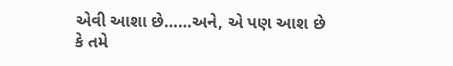એવી આશા છે……અને, એ પણ આશ છે
કે તમે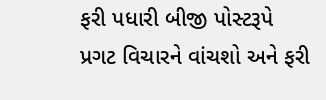ફરી પધારી બીજી પોસ્ટરૂપે પ્રગટ વિચારને વાંચશો અને ફરી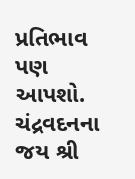પ્રતિભાવ પણ આપશો.
ચંદ્રવદનના જય શ્રી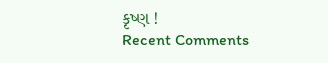કૃષ્ણ !
Recent Comments